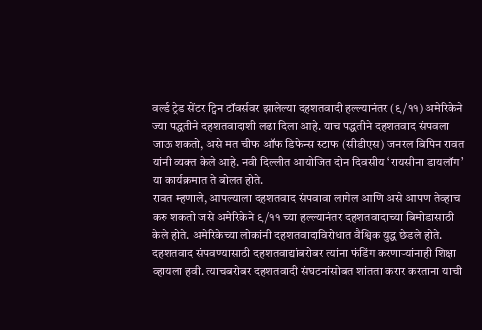वर्ल्ड ट्रेड सेंटर ट्विन टॉवर्सवर झालेल्या दहशतवादी हल्ल्यानंतर (९/११) अमेरिकेने ज्या पद्धतीने दहशतवादाशी लढा दिला आहे. याच पद्धतीने दहशतवाद संपवला जाऊ शकतो, असे मत चीफ ऑफ डिफेन्स स्टाफ (सीडीएस) जनरल बिपिन रावत यांनी व्यक्त केले आहे. नवी दिल्लीत आयोजित दोन दिवसीय ‘रायसीना डायलॉग’ या कार्यक्रमात ते बोलत होते.
रावत म्हणाले, आपल्याला दहशतवाद संपवावा लागेल आणि असे आपण तेव्हाच करु शकतो जसे अमेरिकेने ९/११ च्या हल्ल्यानंतर दहशतवादाच्या बिमोडासाठी केले होते. अमेरिकेच्या लोकांनी दहशतवादाविरोधात वैश्विक युद्ध छेडले होते. दहशतवाद संपवण्यासाठी दहशतवाद्यांबरोबर त्यांना फंडिंग करणाऱ्यांनाही शिक्षा व्हायला हवी. त्याचबरोबर दहशतवादी संघटनांसोबत शांतता करार करताना याची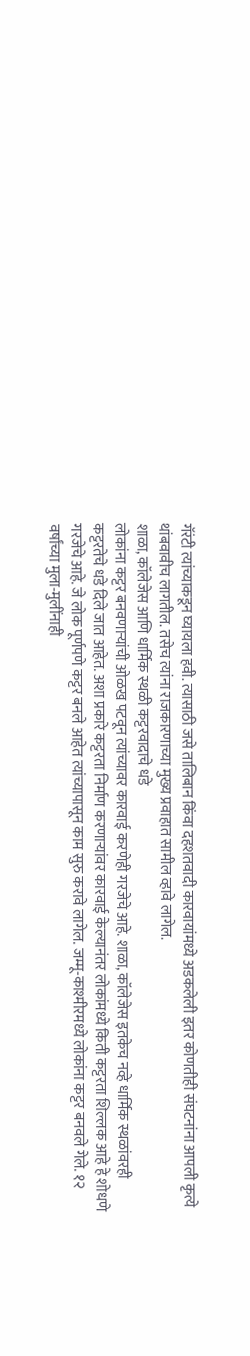गॅरंटी त्यांच्याकडून घ्यायला हवी. त्यासाठी जसे तालिबान किंवा दहशतवादी कारवायांमध्ये अडकलेली इतर कोणतीही संघटनांना आपली कृत्ये थांबवावीच लागतील. तसेच त्यांना राजकारणाच्या मुख्य प्रवाहात सामील व्हावे लागेल.
शाळा, कॉलेजेस आणि धार्मिक स्थळी कट्टरवादाचे धडे
लोकांना कट्टर बनवणाऱ्यांची ओळख पटवून त्यांच्यावर कारवाई करणेही गरजेचे आहे. शाळा, कॉलेजेस इतकेच नव्हे धार्मिक स्थळांवरही कट्टरतेचे धडे दिले जात आहेत. अशा प्रकारे कट्टरता निर्माण करणाऱ्यांवर कारवाई केल्यानंतर लोकांमध्ये किती कट्टरता शिल्लक आहे हे शोधणे गरजेचे आहे. जे लोक पूर्णपणे कट्टर बनले आहेत त्यांच्यापासून काम सुरु करावे लागेल. जम्मू-काश्मीरमध्ये लोकांना कट्टर बनवले गेले. १२ वर्षांच्या मुला-मुलींनाही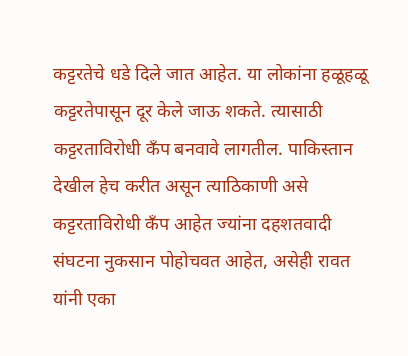कट्टरतेचे धडे दिले जात आहेत. या लोकांना हळूहळू कट्टरतेपासून दूर केले जाऊ शकते. त्यासाठी कट्टरताविरोधी कँप बनवावे लागतील. पाकिस्तान देखील हेच करीत असून त्याठिकाणी असे कट्टरताविरोधी कँप आहेत ज्यांना दहशतवादी संघटना नुकसान पोहोचवत आहेत, असेही रावत यांनी एका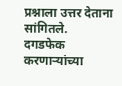प्रश्नाला उत्तर देताना सांगितले.
दगडफेक करणाऱ्यांच्या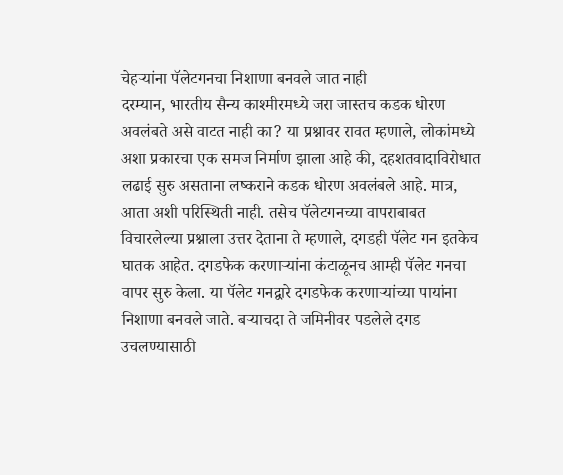चेहऱ्यांना पॅलेटगनचा निशाणा बनवले जात नाही
दरम्यान, भारतीय सैन्य काश्मीरमध्ये जरा जास्तच कडक धोरण अवलंबते असे वाटत नाही का? या प्रश्नावर रावत म्हणाले, लोकांमध्ये अशा प्रकारचा एक समज निर्माण झाला आहे की, दहशतवादाविरोधात लढाई सुरु असताना लष्कराने कडक धोरण अवलंबले आहे. मात्र, आता अशी परिस्थिती नाही. तसेच पॅलेटगनच्या वापराबाबत विचारलेल्या प्रश्नाला उत्तर देताना ते म्हणाले, दगडही पॅलेट गन इतकेच घातक आहेत. दगडफेक करणाऱ्यांना कंटाळूनच आम्ही पॅलेट गनचा वापर सुरु केला. या पॅलेट गनद्वारे दगडफेक करणाऱ्यांच्या पायांना निशाणा बनवले जाते. बऱ्याचदा ते जमिनीवर पडलेले दगड उचलण्यासाठी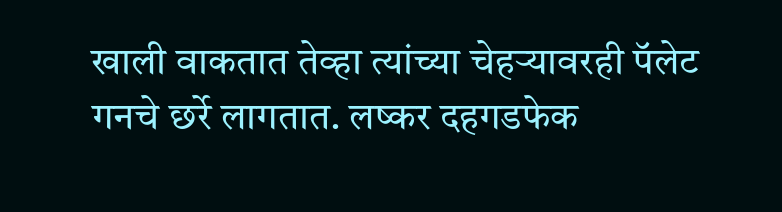खाली वाकतात तेव्हा त्यांच्या चेहऱ्यावरही पॅलेट गनचे छर्रे लागतात. लष्कर दहगडफेक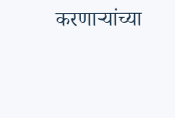करणाऱ्यांच्या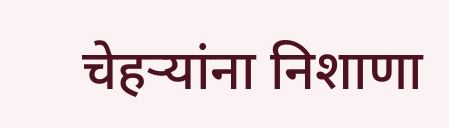चेहऱ्यांना निशाणा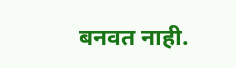बनवत नाही.